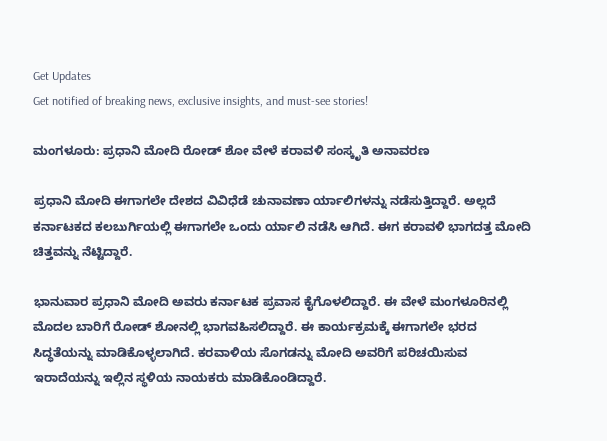Get Updates
Get notified of breaking news, exclusive insights, and must-see stories!

ಮಂಗಳೂರು: ಪ್ರಧಾನಿ ಮೋದಿ ರೋಡ್ ಶೋ ವೇಳೆ ಕರಾವಳಿ ಸಂಸ್ಕೃತಿ ಅನಾವರಣ

ಪ್ರಧಾನಿ ಮೋದಿ ಈಗಾಗಲೇ ದೇಶದ ವಿವಿಧೆಡೆ ಚುನಾವಣಾ ರ್ಯಾಲಿಗಳನ್ನು ನಡೆಸುತ್ತಿದ್ದಾರೆ. ಅಲ್ಲದೆ ಕರ್ನಾಟಕದ ಕಲಬುರ್ಗಿಯಲ್ಲಿ ಈಗಾಗಲೇ ಒಂದು ರ್ಯಾಲಿ ನಡೆಸಿ ಆಗಿದೆ. ಈಗ ಕರಾವಳಿ ಭಾಗದತ್ತ ಮೋದಿ ಚಿತ್ತವನ್ನು ನೆಟ್ಟಿದ್ದಾರೆ.

ಭಾನುವಾರ ಪ್ರಧಾನಿ ಮೋದಿ ಅವರು ಕರ್ನಾಟಕ ಪ್ರವಾಸ ಕೈಗೊಳಲಿದ್ದಾರೆ. ಈ ವೇಳೆ ಮಂಗಳೂರಿನಲ್ಲಿ ಮೊದಲ ಬಾರಿಗೆ ರೋಡ್‌ ಶೋನಲ್ಲಿ ಭಾಗವಹಿಸಲಿದ್ದಾರೆ. ಈ ಕಾರ್ಯಕ್ರಮಕ್ಕೆ ಈಗಾಗಲೇ ಭರದ ಸಿದ್ಧತೆಯನ್ನು ಮಾಡಿಕೊಳ್ಳಲಾಗಿದೆ. ಕರವಾಳಿಯ ಸೊಗಡನ್ನು ಮೋದಿ ಅವರಿಗೆ ಪರಿಚಯಿಸುವ ಇರಾದೆಯನ್ನು ಇಲ್ಲಿನ ಸ್ಥಳಿಯ ನಾಯಕರು ಮಾಡಿಕೊಂಡಿದ್ದಾರೆ.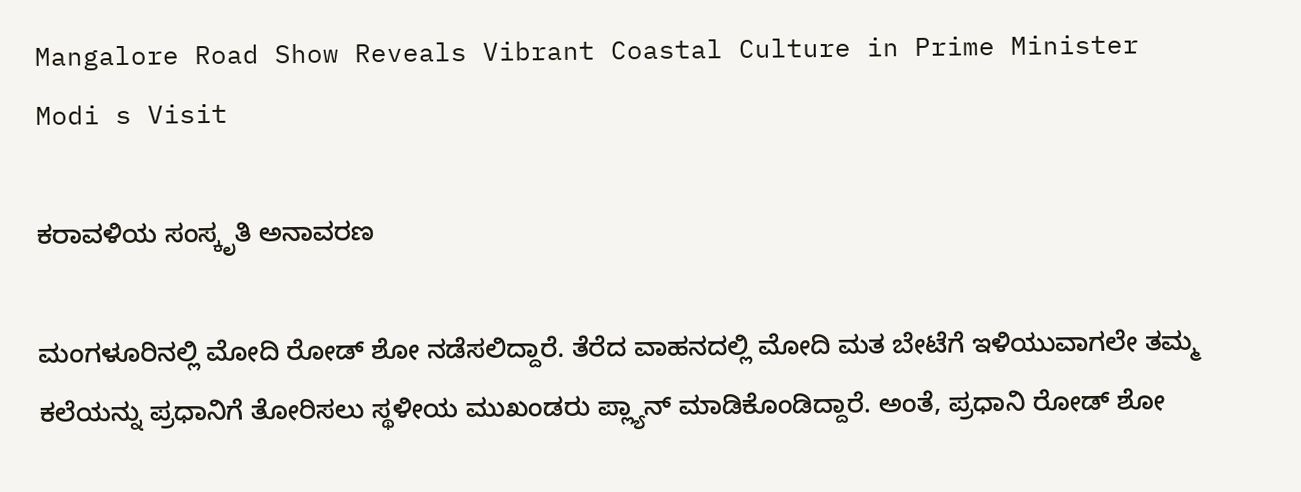Mangalore Road Show Reveals Vibrant Coastal Culture in Prime Minister Modi s Visit

ಕರಾವಳಿಯ ಸಂಸ್ಕೃತಿ ಅನಾವರಣ

ಮಂಗಳೂರಿನಲ್ಲಿ ಮೋದಿ ರೋಡ್ ಶೋ ನಡೆಸಲಿದ್ದಾರೆ. ತೆರೆದ ವಾಹನದಲ್ಲಿ ಮೋದಿ ಮತ ಬೇಟೆಗೆ ಇಳಿಯುವಾಗಲೇ ತಮ್ಮ ಕಲೆಯನ್ನು ಪ್ರಧಾನಿಗೆ ತೋರಿಸಲು ಸ್ಥಳೀಯ ಮುಖಂಡರು ಪ್ಲ್ಯಾನ್ ಮಾಡಿಕೊಂಡಿದ್ದಾರೆ. ಅಂತೆ, ಪ್ರಧಾನಿ ರೋಡ್‌ ಶೋ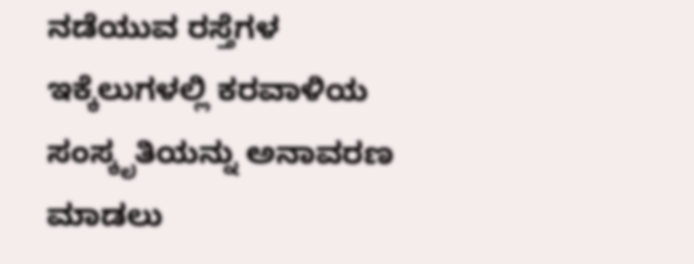ನಡೆಯುವ ರಸ್ತೆಗಳ ಇಕ್ಕೆಲುಗಳಲ್ಲಿ ಕರವಾಳಿಯ ಸಂಸ್ಕೃತಿಯನ್ನು ಅನಾವರಣ ಮಾಡಲು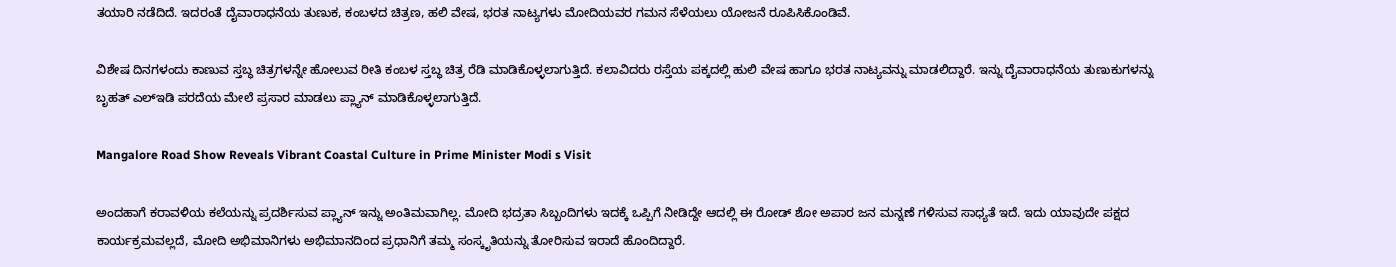ತಯಾರಿ ನಡೆದಿದೆ. ಇದರಂತೆ ದೈವಾರಾಧನೆಯ ತುಣುಕ, ಕಂಬಳದ ಚಿತ್ರಣ, ಹಲಿ ವೇಷ, ಭರತ ನಾಟ್ಯಗಳು ಮೋದಿಯವರ ಗಮನ ಸೆಳೆಯಲು ಯೋಜನೆ ರೂಪಿಸಿಕೊಂಡಿವೆ.

ವಿಶೇಷ ದಿನಗಳಂದು ಕಾಣುವ ಸ್ತಬ್ಧ ಚಿತ್ರಗಳನ್ನೇ ಹೋಲುವ ರೀತಿ ಕಂಬಳ ಸ್ತಬ್ಧ ಚಿತ್ರ ರೆಡಿ ಮಾಡಿಕೊಳ್ಳಲಾಗುತ್ತಿದೆ. ಕಲಾವಿದರು ರಸ್ತೆಯ ಪಕ್ಕದಲ್ಲಿ ಹುಲಿ ವೇಷ ಹಾಗೂ ಭರತ ನಾಟ್ಯವನ್ನು ಮಾಡಲಿದ್ದಾರೆ. ಇನ್ನು ದೈವಾರಾಧನೆಯ ತುಣುಕುಗಳನ್ನು ಬೃಹತ್ ಎಲ್‌ಇಡಿ ಪರದೆಯ ಮೇಲೆ ಪ್ರಸಾರ ಮಾಡಲು ಪ್ಲ್ಯಾನ್ ಮಾಡಿಕೊಳ್ಳಲಾಗುತ್ತಿದೆ.

Mangalore Road Show Reveals Vibrant Coastal Culture in Prime Minister Modi s Visit

ಅಂದಹಾಗೆ ಕರಾವಳಿಯ ಕಲೆಯನ್ನು ಪ್ರದರ್ಶಿಸುವ ಪ್ಲ್ಯಾನ್‌ ಇನ್ನು ಅಂತಿಮವಾಗಿಲ್ಲ. ಮೋದಿ ಭದ್ರತಾ ಸಿಬ್ಬಂದಿಗಳು ಇದಕ್ಕೆ ಒಪ್ಪಿಗೆ ನೀಡಿದ್ದೇ ಆದಲ್ಲಿ ಈ ರೋಡ್‌ ಶೋ ಅಪಾರ ಜನ ಮನ್ನಣೆ ಗಳಿಸುವ ಸಾಧ್ಯತೆ ಇದೆ. ಇದು ಯಾವುದೇ ಪಕ್ಷದ ಕಾರ್ಯಕ್ರಮವಲ್ಲದೆ, ಮೋದಿ ಅಭಿಮಾನಿಗಳು ಅಭಿಮಾನದಿಂದ ಪ್ರಧಾನಿಗೆ ತಮ್ಮ ಸಂಸ್ಕೃತಿಯನ್ನು ತೋರಿಸುವ ಇರಾದೆ ಹೊಂದಿದ್ದಾರೆ.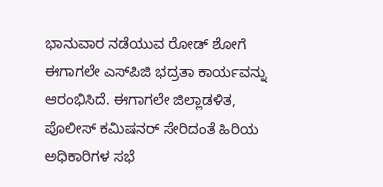ಭಾನುವಾರ ನಡೆಯುವ ರೋಡ್ ಶೋಗೆ ಈಗಾಗಲೇ ಎಸ್‌ಪಿಜಿ ಭದ್ರತಾ ಕಾರ್ಯವನ್ನು ಆರಂಭಿಸಿದೆ. ಈಗಾಗಲೇ ಜಿಲ್ಲಾಡಳಿತ, ಪೊಲೀಸ್‌ ಕಮಿಷನರ್‌ ಸೇರಿದಂತೆ ಹಿರಿಯ ಅಧಿಕಾರಿಗಳ ಸಭೆ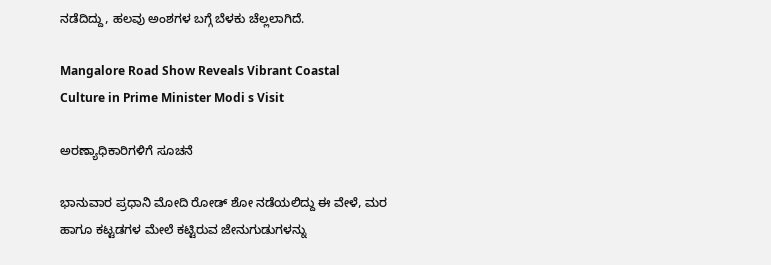ನಡೆದಿದ್ದು, ಹಲವು ಅಂಶಗಳ ಬಗ್ಗೆ ಬೆಳಕು ಚೆಲ್ಲಲಾಗಿದೆ.

Mangalore Road Show Reveals Vibrant Coastal Culture in Prime Minister Modi s Visit

ಅರಣ್ಯಾಧಿಕಾರಿಗಳಿಗೆ ಸೂಚನೆ

ಭಾನುವಾರ ಪ್ರಧಾನಿ ಮೋದಿ ರೋಡ್‌ ಶೋ ನಡೆಯಲಿದ್ದು ಈ ವೇಳೆ, ಮರ ಹಾಗೂ ಕಟ್ಟಡಗಳ ಮೇಲೆ ಕಟ್ಟಿರುವ ಜೇನುಗುಡುಗಳನ್ನು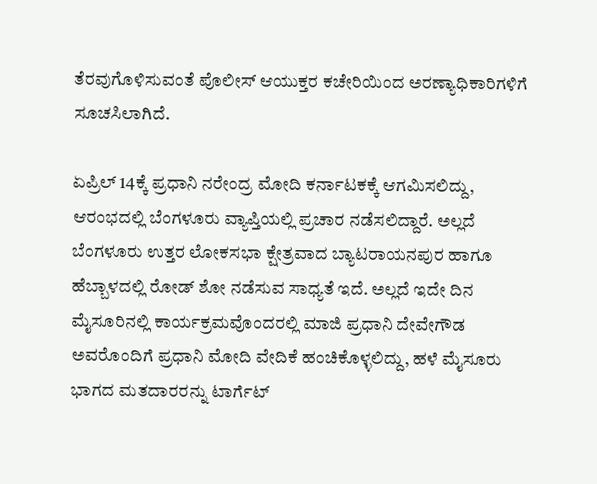ತೆರವುಗೊಳಿಸುವಂತೆ ಪೊಲೀಸ್ ಆಯುಕ್ತರ ಕಚೇರಿಯಿಂದ ಅರಣ್ಯಾಧಿಕಾರಿಗಳಿಗೆ ಸೂಚಸಿಲಾಗಿದೆ.

ಏಪ್ರಿಲ್ 14ಕ್ಕೆ ಪ್ರಧಾನಿ ನರೇಂದ್ರ ಮೋದಿ ಕರ್ನಾಟಕಕ್ಕೆ ಆಗಮಿಸಲಿದ್ದು, ಆರಂಭದಲ್ಲಿ ಬೆಂಗಳೂರು ವ್ಯಾಪ್ತಿಯಲ್ಲಿ ಪ್ರಚಾರ ನಡೆಸಲಿದ್ದಾರೆ. ಅಲ್ಲದೆ ಬೆಂಗಳೂರು ಉತ್ತರ ಲೋಕಸಭಾ ಕ್ಷೇತ್ರವಾದ ಬ್ಯಾಟರಾಯನಪುರ ಹಾಗೂ ಹೆಬ್ಬಾಳದಲ್ಲಿ ರೋಡ್ ಶೋ ನಡೆಸುವ ಸಾಧ್ಯತೆ ಇದೆ. ಅಲ್ಲದೆ ಇದೇ ದಿನ ಮೈಸೂರಿನಲ್ಲಿ ಕಾರ್ಯಕ್ರಮವೊಂದರಲ್ಲಿ ಮಾಜಿ ಪ್ರಧಾನಿ ದೇವೇಗೌಡ ಅವರೊಂದಿಗೆ ಪ್ರಧಾನಿ ಮೋದಿ ವೇದಿಕೆ ಹಂಚಿಕೊಳ್ಳಲಿದ್ದು, ಹಳೆ ಮೈಸೂರು ಭಾಗದ ಮತದಾರರನ್ನು ಟಾರ್ಗೆಟ್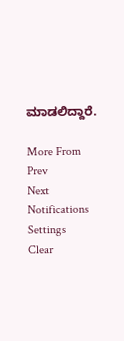ಮಾಡಲಿದ್ದಾರೆ.

More From
Prev
Next
Notifications
Settings
Clear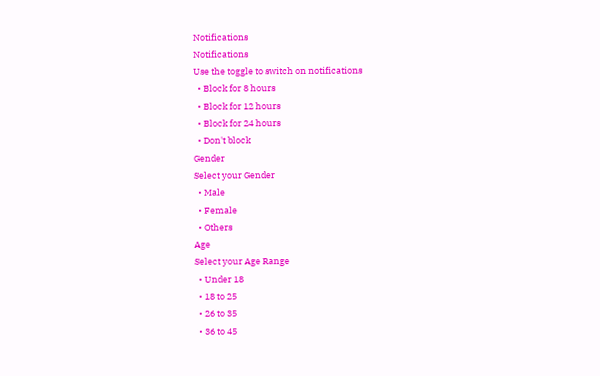Notifications
Notifications
Use the toggle to switch on notifications
  • Block for 8 hours
  • Block for 12 hours
  • Block for 24 hours
  • Don't block
Gender
Select your Gender
  • Male
  • Female
  • Others
Age
Select your Age Range
  • Under 18
  • 18 to 25
  • 26 to 35
  • 36 to 45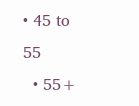• 45 to 55
  • 55+